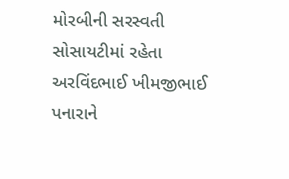મોરબીની સરસ્વતી સોસાયટીમાં રહેતા અરવિંદભાઈ ખીમજીભાઈ પનારાને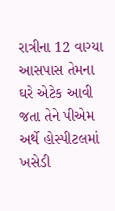રાત્રીના 12 વાગ્યા આસપાસ તેમના ઘરે એટેક આવી જતા તેને પીએમ અર્થે હોસ્પીટલમાં ખસેડી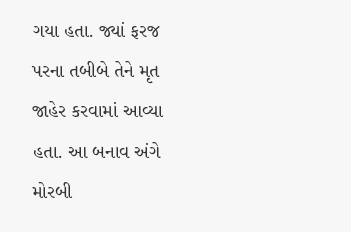ગયા હતા. જ્યાં ફરજ પરના તબીબે તેને મૃત જાહેર કરવામાં આવ્યા હતા. આ બનાવ અંગે મોરબી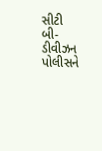સીટી બી-ડીવીઝન પોલીસને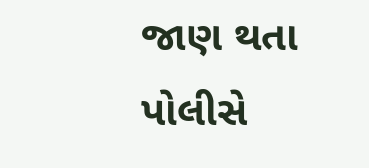જાણ થતા પોલીસે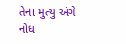તેના મુત્યુ અંગે નોધ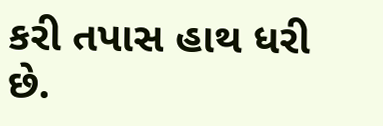કરી તપાસ હાથ ધરી છે.